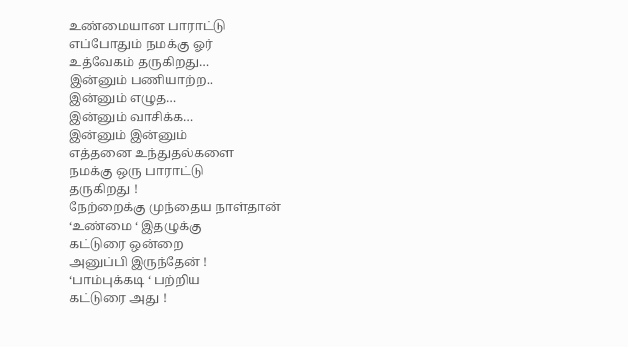உண்மையான பாராட்டு
எப்போதும் நமக்கு ஓர்
உத்வேகம் தருகிறது…
இன்னும் பணியாற்ற..
இன்னும் எழுத…
இன்னும் வாசிக்க…
இன்னும் இன்னும்
எத்தனை உந்துதல்களை
நமக்கு ஒரு பாராட்டு
தருகிறது !
நேற்றைக்கு முந்தைய நாள்தான்
‘உண்மை ‘ இதழுக்கு
கட்டுரை ஒன்றை
அனுப்பி இருந்தேன் !
‘பாம்புக்கடி ‘ பற்றிய
கட்டுரை அது !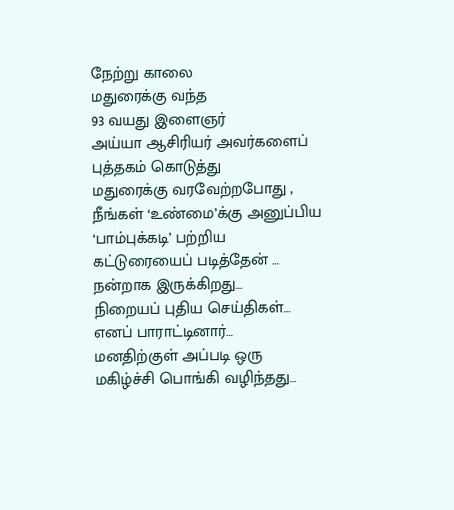நேற்று காலை
மதுரைக்கு வந்த
93 வயது இளைஞர்
அய்யா ஆசிரியர் அவர்களைப்
புத்தகம் கொடுத்து
மதுரைக்கு வரவேற்றபோது ,
நீங்கள் ‘உண்மை’க்கு அனுப்பிய
‘பாம்புக்கடி’ பற்றிய
கட்டுரையைப் படித்தேன் …
நன்றாக இருக்கிறது…
நிறையப் புதிய செய்திகள்…
எனப் பாராட்டினார்…
மனதிற்குள் அப்படி ஒரு
மகிழ்ச்சி பொங்கி வழிந்தது…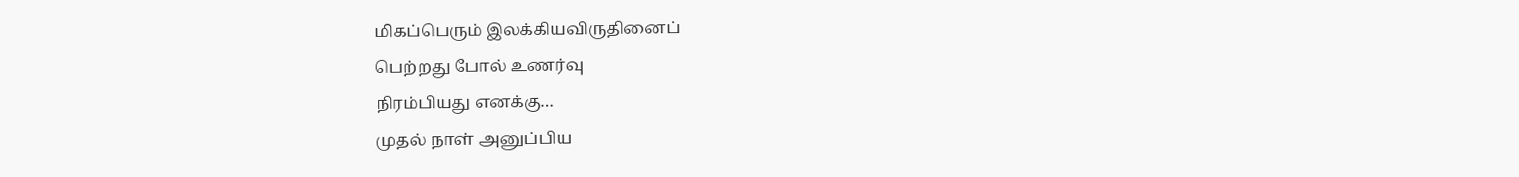மிகப்பெரும் இலக்கியவிருதினைப்
பெற்றது போல் உணர்வு
நிரம்பியது எனக்கு…
முதல் நாள் அனுப்பிய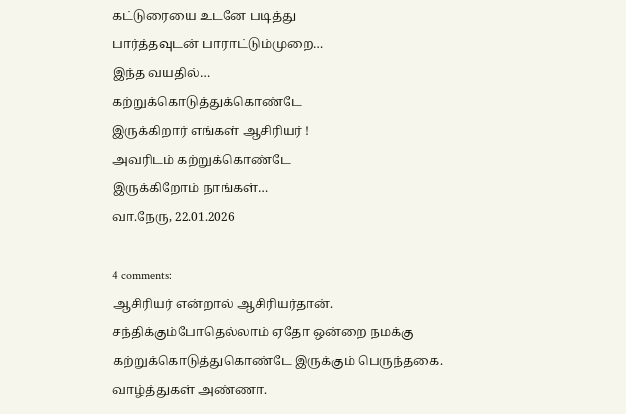கட்டுரையை உடனே படித்து
பார்த்தவுடன் பாராட்டும்முறை…
இந்த வயதில்…
கற்றுக்கொடுத்துக்கொண்டே
இருக்கிறார் எங்கள் ஆசிரியர் !
அவரிடம் கற்றுக்கொண்டே
இருக்கிறோம் நாங்கள்…
வா.நேரு, 22.01.2026

4 comments:
ஆசிரியர் என்றால் ஆசிரியர்தான். சந்திக்கும்போதெல்லாம் ஏதோ ஒன்றை நமக்கு கற்றுக்கொடுத்துகொண்டே இருக்கும் பெருந்தகை. வாழ்த்துகள் அண்ணா.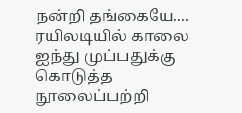நன்றி தங்கையே....
ரயிலடியில் காலை ஐந்து முப்பதுக்கு கொடுத்த நூலைப்பற்றி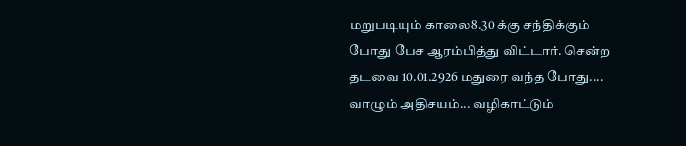மறுபடியும் காலை8.30 க்கு சந்திக்கும் போது பேச ஆரம்பித்து விட்டார். சென்ற தடவை 10.01.2926 மதுரை வந்த போது.... வாழும் அதிசயம்... வழிகாட்டும்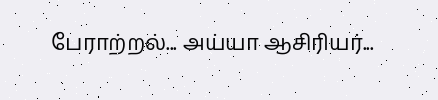பேராற்றல்... அய்யா ஆசிரியர்...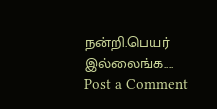நன்றி.பெயர் இல்லைங்க....
Post a Comment